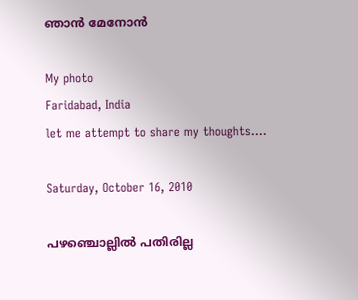ഞാന്‍ മേനോന്‍

My photo
Faridabad, India
let me attempt to share my thoughts....

Saturday, October 16, 2010

പഴഞ്ചൊല്ലില്‍ പതിരില്ല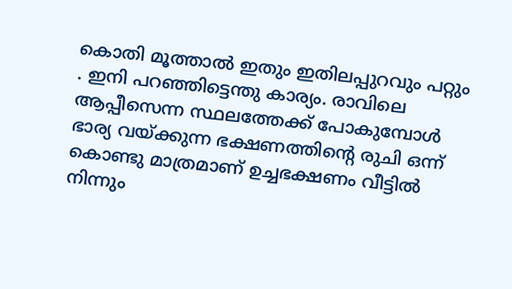കൊതി മൂത്താല്‍ ഇതും ഇതിലപ്പുറവും പറ്റും . ഇനി പറഞ്ഞിട്ടെന്തു കാര്യം. രാവിലെ ആപ്പീസെന്ന സ്ഥലത്തേക്ക് പോകുമ്പോള്‍ ഭാര്യ വയ്ക്കുന്ന ഭക്ഷണത്തിന്റെ രുചി ഒന്ന് കൊണ്ടു മാത്രമാണ് ഉച്ചഭക്ഷണം വീട്ടില്‍ നിന്നും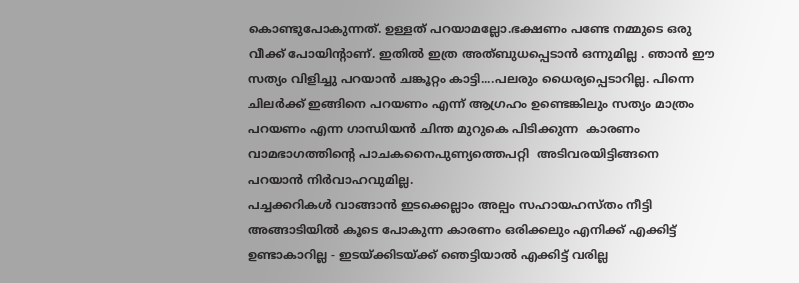കൊണ്ടുപോകുന്നത്. ഉള്ളത് പറയാമല്ലോ.ഭക്ഷണം പണ്ടേ നമ്മുടെ ഒരു വീക്ക് പോയിന്റാണ്. ഇതില്‍ ഇത്ര അത്ബുധപ്പെടാന്‍ ഒന്നുമില്ല . ഞാന്‍ ഈ സത്യം വിളിച്ചു പറയാന്‍ ചങ്കൂറ്റം കാട്ടി....പലരും ധൈര്യപ്പെടാറില്ല. പിന്നെ ചിലര്‍ക്ക് ഇങ്ങിനെ പറയണം എന്ന് ആഗ്രഹം ഉണ്ടെങ്കിലും സത്യം മാത്രം പറയണം എന്ന ഗാന്ധിയന്‍ ചിന്ത മുറുകെ പിടിക്കുന്ന  കാരണം വാമഭാഗത്തിന്റെ പാചകനൈപുണ്യത്തെപറ്റി  അടിവരയിട്ടിങ്ങനെ  പറയാന്‍ നിര്‍വാഹവുമില്ല.
പച്ചക്കറികള്‍ വാങ്ങാന്‍ ഇടക്കെല്ലാം അല്പം സഹായഹസ്തം നീട്ടി അങ്ങാടിയില്‍ കൂടെ പോകുന്ന കാരണം ഒരിക്കലും എനിക്ക് എക്കിട്ട് ഉണ്ടാകാറില്ല - ഇടയ്ക്കിടയ്ക്ക് ഞെട്ടിയാല്‍ എക്കിട്ട് വരില്ല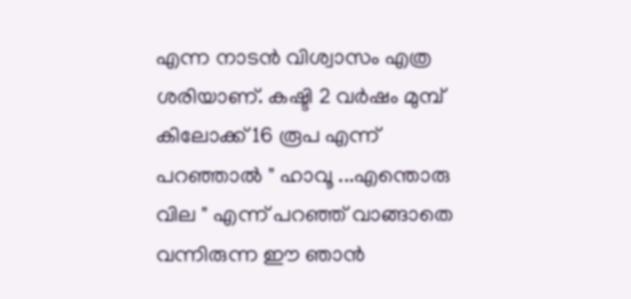എന്ന നാടന്‍ വിശ്വാസം എത്ര ശരിയാണ്. കഷ്ടി 2 വര്‍ഷം മുമ്പ് കിലോക്ക് 16 രൂപ എന്ന് പറഞ്ഞാല്‍ " ഹാവൂ ...എന്തൊരു വില " എന്ന് പറഞ്ഞ് വാങ്ങാതെ വന്നിരുന്ന ഈ ഞാന്‍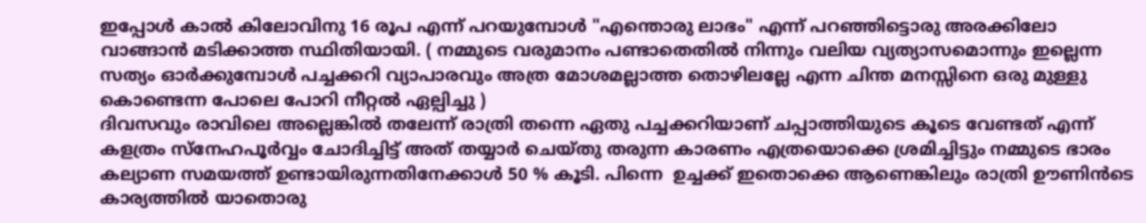ഇപ്പോള്‍ കാല്‍ കിലോവിനു 16 രൂപ എന്ന് പറയുമ്പോള്‍ "എന്തൊരു ലാഭം" എന്ന് പറഞ്ഞിട്ടൊരു അരക്കിലോ വാങ്ങാന്‍ മടിക്കാത്ത സ്ഥിതിയായി. ( നമ്മുടെ വരുമാനം പണ്ടാതെതില്‍ നിന്നും വലിയ വ്യത്യാസമൊന്നും ഇല്ലെന്ന സത്യം ഓര്‍ക്കുമ്പോള്‍ പച്ചക്കറി വ്യാപാരവും അത്ര മോശമല്ലാത്ത തൊഴിലല്ലേ എന്ന ചിന്ത മനസ്സിനെ ഒരു മുള്ളു കൊണ്ടെന്ന പോലെ പോറി നീറ്റല്‍ ഏല്പിച്ചു )
ദിവസവും രാവിലെ അല്ലെങ്കില്‍ തലേന്ന് രാത്രി തന്നെ ഏതു പച്ചക്കറിയാണ് ചപ്പാത്തിയുടെ കൂടെ വേണ്ടത് എന്ന് കളത്രം സ്നേഹപൂര്‍വ്വം ചോദിച്ചിട്ട് അത് തയ്യാര്‍ ചെയ്തു തരുന്ന കാരണം എത്രയൊക്കെ ശ്രമിച്ചിട്ടും നമ്മുടെ ഭാരം കല്യാണ സമയത്ത് ഉണ്ടായിരുന്നതിനേക്കാള്‍ 50 % കൂടി. പിന്നെ  ഉച്ചക്ക് ഇതൊക്കെ ആണെങ്കിലും രാത്രി ഊണിന്‍ടെ കാര്യത്തില്‍ യാതൊരു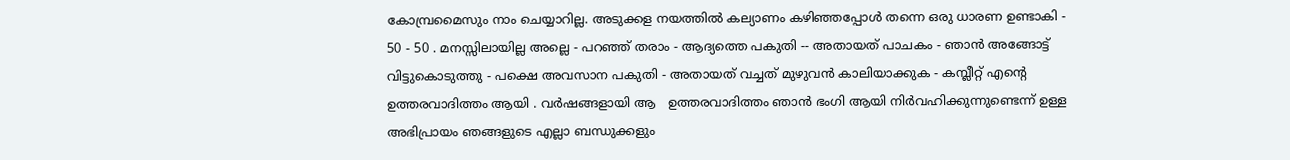കോമ്പ്രമൈസും നാം ചെയ്യാറില്ല. അടുക്കള നയത്തില്‍ കല്യാണം കഴിഞ്ഞപ്പോള്‍ തന്നെ ഒരു ധാരണ ഉണ്ടാകി - 50 - 50 . മനസ്സിലായില്ല അല്ലെ - പറഞ്ഞ് തരാം - ആദ്യത്തെ പകുതി -- അതായത് പാചകം - ഞാന്‍ അങ്ങോട്ട്‌ വിട്ടുകൊടുത്തു - പക്ഷെ അവസാന പകുതി - അതായത് വച്ചത് മുഴുവന്‍ കാലിയാക്കുക - കമ്പ്ലീറ്റ്‌ എന്റെ ഉത്തരവാദിത്തം ആയി . വര്‍ഷങ്ങളായി ആ   ഉത്തരവാദിത്തം ഞാന്‍ ഭംഗി ആയി നിര്‍വഹിക്കുന്നുണ്ടെന്ന് ഉള്ള അഭിപ്രായം ഞങ്ങളുടെ എല്ലാ ബന്ധുക്കളും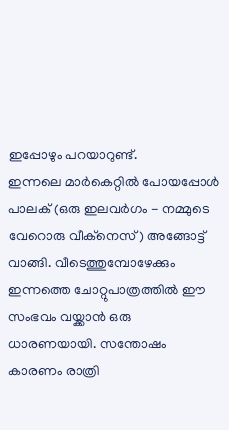ഇപ്പോഴും പറയാറുണ്ട്‌.
ഇന്നലെ മാര്‍കെറ്റില്‍ പോയപ്പോള്‍ പാലക് (ഒരു ഇലവര്‍ഗം - നമ്മുടെ വേറൊരു വീക്നെസ്) അങ്ങോട്ട്‌ വാങ്ങി. വീടെത്തുമ്പോഴേക്കും ഇന്നത്തെ ചോറ്റുപാത്രത്തില്‍ ഈ സംഭവം വയ്ക്കാന്‍ ഒരു ധാരണയായി. സന്തോഷം കാരണം രാത്രി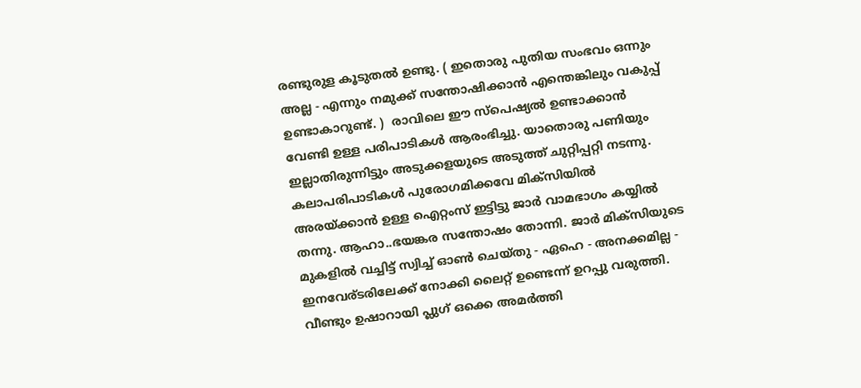രണ്ടുരുള കൂടുതല്‍ ഉണ്ടു. ( ഇതൊരു പുതിയ സംഭവം ഒന്നും അല്ല - എന്നും നമുക്ക് സന്തോഷിക്കാന്‍ എന്തെങ്കിലും വകുപ്പ് ഉണ്ടാകാറുണ്ട്. )  രാവിലെ ഈ സ്പെഷ്യല്‍ ഉണ്ടാക്കാന്‍ വേണ്ടി ഉള്ള പരിപാടികള്‍ ആരംഭിച്ചു. യാതൊരു പണിയും ഇല്ലാതിരുന്നിട്ടും അടുക്കളയുടെ അടുത്ത് ചുറ്റിപ്പറ്റി നടന്നു. കലാപരിപാടികള്‍ പുരോഗമിക്കവേ മിക്സിയില്‍ അരയ്ക്കാന്‍ ഉള്ള ഐറ്റംസ് ഇട്ടിട്ടു ജാര്‍ വാമഭാഗം കയ്യില്‍ തന്നു. ആഹാ..ഭയങ്കര സന്തോഷം തോന്നി. ജാര്‍ മിക്സിയുടെ മുകളില്‍ വച്ചിട്ട് സ്വിച്ച് ഓണ്‍ ചെയ്തു - ഏഹെ - അനക്കമില്ല - ഇനവേര്ടരിലേക്ക് നോക്കി ലൈറ്റ് ഉണ്ടെന്ന് ഉറപ്പു വരുത്തി. വീണ്ടും ഉഷാറായി പ്ലുഗ് ഒക്കെ അമര്‍ത്തി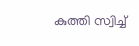കുത്തി സ്വിച്ച്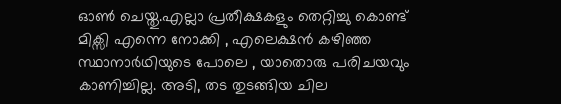ഓണ്‍ ചെയ്തു.എല്ലാ പ്രതീക്ഷകളും തെറ്റിച്ചു കൊണ്ട് മിക്സി എന്നെ നോക്കി , എലെക്ഷന്‍ കഴിഞ്ഞ സ്ഥാനാര്‍ഥിയുടെ പോലെ , യാതൊരു പരിചയവും  കാണിച്ചില്ല. അടി, തട തുടങ്ങിയ ചില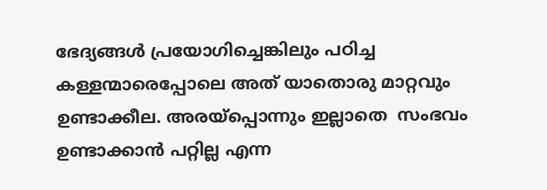ഭേദ്യങ്ങള്‍ പ്രയോഗിച്ചെങ്കിലും പഠിച്ച  കള്ളന്മാരെപ്പോലെ അത് യാതൊരു മാറ്റവും ഉണ്ടാക്കീല. അരയ്പ്പൊന്നും ഇല്ലാതെ  സംഭവം ഉണ്ടാക്കാന്‍ പറ്റില്ല എന്ന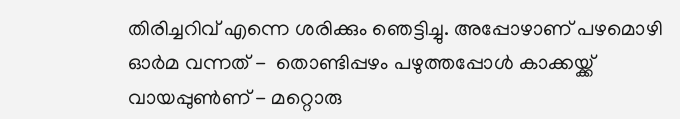തിരിച്ചറിവ് എന്നെ ശരിക്കും ഞെട്ടിച്ചു. അപ്പോഴാണ്‌ പഴമൊഴി ഓര്‍മ വന്നത് -  തൊണ്ടിപ്പഴം പഴുത്തപ്പോള്‍ കാക്കയ്ക്ക് വായപ്പുണ്‍ണ് - മറ്റൊരു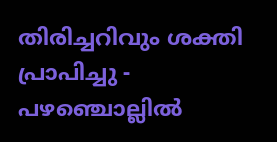തിരിച്ചറിവും ശക്തി പ്രാപിച്ചു - പഴഞ്ചൊല്ലില്‍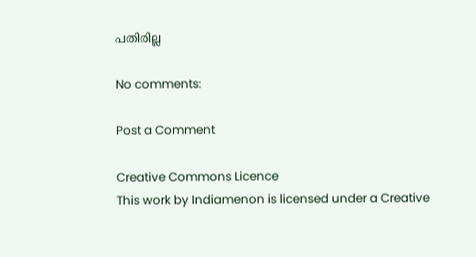പതിരില്ല

No comments:

Post a Comment

Creative Commons Licence
This work by Indiamenon is licensed under a Creative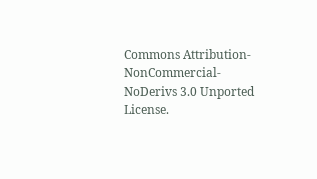Commons Attribution-NonCommercial-NoDerivs 3.0 Unported License.